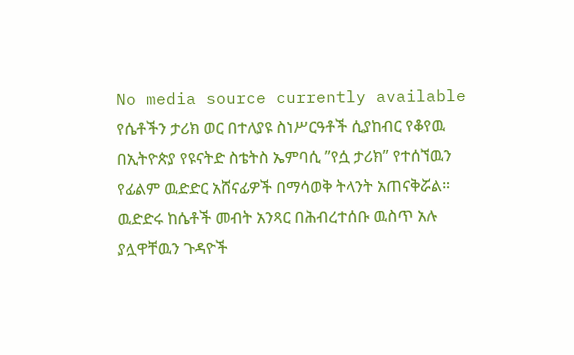No media source currently available
የሴቶችን ታሪክ ወር በተለያዩ ስነሥርዓቶች ሲያከብር የቆየዉ በኢትዮጵያ የዩናትድ ስቴትስ ኤምባሲ ”የሷ ታሪክ” የተሰኘዉን የፊልም ዉድድር አሸናፊዎች በማሳወቅ ትላንት አጠናቅሯል። ዉድድሩ ከሴቶች መብት አንጻር በሕብረተሰቡ ዉስጥ አሉ ያሏዋቸዉን ጉዳዮች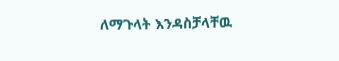ለማጉላት እንዳስቻላቸዉ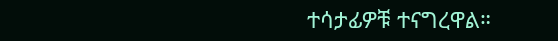ተሳታፊዎቹ ተናግረዋል።